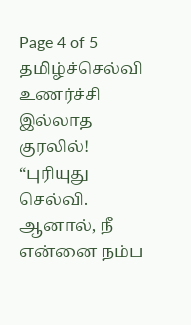Page 4 of 5
தமிழ்ச்செல்வி உணர்ச்சி இல்லாத குரலில்!
“புரியுது செல்வி. ஆனால், நீ என்னை நம்ப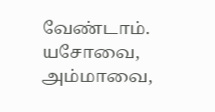வேண்டாம். யசோவை, அம்மாவை,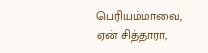பெரியம்மாவை, ஏன் சித்தாரா,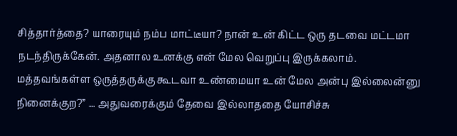சித்தார்த்தை? யாரையும் நம்ப மாட்டீயா? நான் உன் கிட்ட ஒரு தடவை மட்டமா நடந்திருக்கேன். அதனால உனக்கு என் மேல வெறுப்பு இருக்கலாம். மத்தவங்கள்ள ஒருத்தருக்கு கூடவா உண்மையா உன் மேல அன்பு இல்லைன்னு நினைக்குற?” ... அதுவரைக்கும் தேவை இல்லாததை யோசிச்சு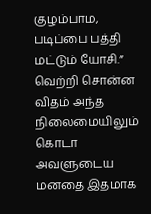குழம்பாம, படிப்பை பத்தி மட்டும் யோசி.”
வெற்றி சொன்ன விதம் அந்த நிலைமையிலும் கொடா அவளுடைய மனதை இதமாக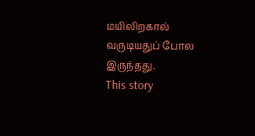மயிலிறகால் வருடியதுப் போல இருந்தது.
This story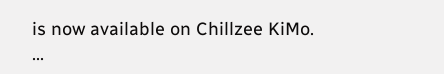is now available on Chillzee KiMo.
...